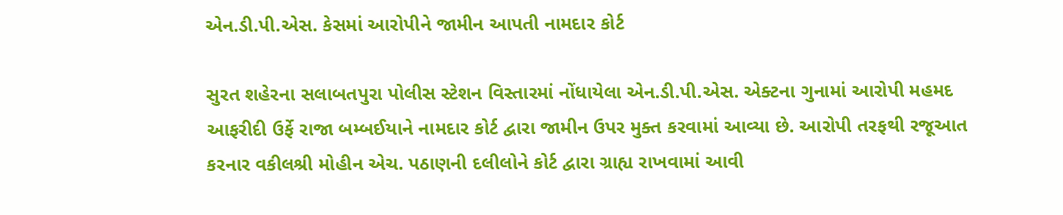એન.ડી.પી.એસ. કેસમાં આરોપીને જામીન આપતી નામદાર કોર્ટ

સુરત શહેરના સલાબતપુરા પોલીસ સ્ટેશન વિસ્તારમાં નોંધાયેલા એન.ડી.પી.એસ. એક્ટના ગુનામાં આરોપી મહમદ આફરીદી ઉર્ફે રાજા બમ્બઈયાને નામદાર કોર્ટ દ્વારા જામીન ઉપર મુક્ત કરવામાં આવ્યા છે. આરોપી તરફથી રજૂઆત કરનાર વકીલશ્રી મોહીન એચ. પઠાણની દલીલોને કોર્ટ દ્વારા ગ્રાહ્ય રાખવામાં આવી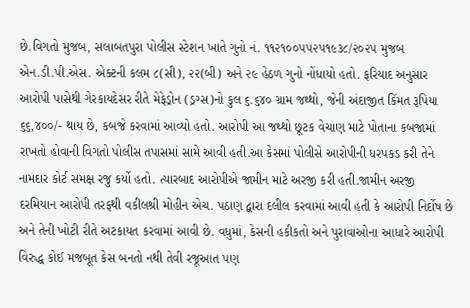છે.વિગતો મુજબ, સલાબતપુરા પોલીસ સ્ટેશન ખાતે ગુનો નં. ૧૧૨૧૦૦૫૫૨૫૧૯૩૮/૨૦૨૫ મુજબ એન.ડી.પી.એસ. એક્ટની કલમ ૮(સી), ૨૨(બી) અને ૨૯ હેઠળ ગુનો નોંધાયો હતો. ફરિયાદ અનુસાર આરોપી પાસેથી ગેરકાયદેસર રીતે મેફેડ્રોન (ડ્રગ્સ)નો કુલ ૬.૬૪૦ ગ્રામ જથ્થો, જેની અંદાજીત કિંમત રૂપિયા ૬૬,૪૦૦/- થાય છે, કબજે કરવામાં આવ્યો હતો. આરોપી આ જથ્થો છૂટક વેચાણ માટે પોતાના કબજામાં રાખતો હોવાની વિગતો પોલીસ તપાસમાં સામે આવી હતી.આ કેસમાં પોલીસે આરોપીની ધરપકડ કરી તેને નામદાર કોર્ટ સમક્ષ રજુ કર્યો હતો. ત્યારબાદ આરોપીએ જામીન માટે અરજી કરી હતી.જામીન અરજી દરમિયાન આરોપી તરફથી વકીલશ્રી મોહીન એચ. પઠાણ દ્વારા દલીલ કરવામાં આવી હતી કે આરોપી નિર્દોષ છે અને તેની ખોટી રીતે અટકાયત કરવામાં આવી છે. વધુમાં, કેસની હકીકતો અને પુરાવાઓના આધારે આરોપી વિરુદ્ધ કોઈ મજબૂત કેસ બનતો નથી તેવી રજૂઆત પણ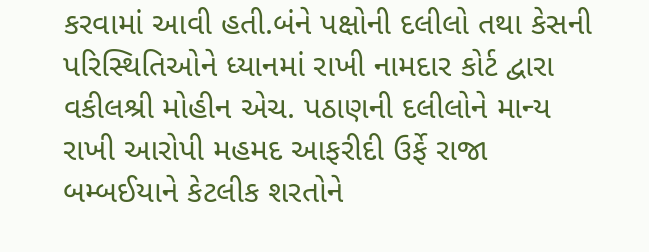કરવામાં આવી હતી.બંને પક્ષોની દલીલો તથા કેસની પરિસ્થિતિઓને ધ્યાનમાં રાખી નામદાર કોર્ટ દ્વારા વકીલશ્રી મોહીન એચ. પઠાણની દલીલોને માન્ય રાખી આરોપી મહમદ આફરીદી ઉર્ફે રાજા બમ્બઈયાને કેટલીક શરતોને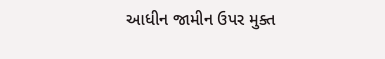આધીન જામીન ઉપર મુક્ત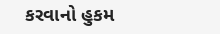કરવાનો હુકમ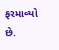ફરમાવ્યો છે.